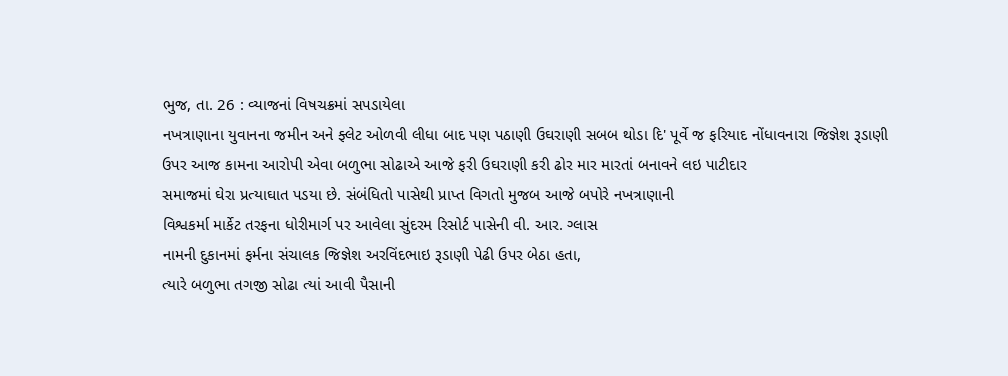ભુજ, તા. 26 : વ્યાજનાં વિષચક્રમાં સપડાયેલા
નખત્રાણાના યુવાનના જમીન અને ફ્લેટ ઓળવી લીધા બાદ પણ પઠાણી ઉઘરાણી સબબ થોડા દિ' પૂર્વે જ ફરિયાદ નોંધાવનારા જિજ્ઞેશ રૂડાણી
ઉપર આજ કામના આરોપી એવા બળુભા સોઢાએ આજે ફરી ઉઘરાણી કરી ઢોર માર મારતાં બનાવને લઇ પાટીદાર
સમાજમાં ઘેરા પ્રત્યાઘાત પડયા છે. સંબંધિતો પાસેથી પ્રાપ્ત વિગતો મુજબ આજે બપોરે નખત્રાણાની
વિશ્વકર્મા માર્કેટ તરફના ધોરીમાર્ગ પર આવેલા સુંદરમ રિસોર્ટ પાસેની વી. આર. ગ્લાસ
નામની દુકાનમાં ફર્મના સંચાલક જિજ્ઞેશ અરવિંદભાઇ રૂડાણી પેઢી ઉપર બેઠા હતા,
ત્યારે બળુભા તગજી સોઢા ત્યાં આવી પૈસાની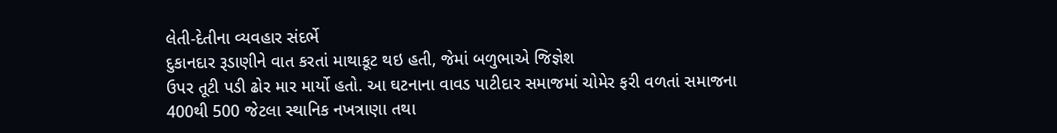લેતી-દેતીના વ્યવહાર સંદર્ભે
દુકાનદાર રૂડાણીને વાત કરતાં માથાકૂટ થઇ હતી, જેમાં બળુભાએ જિજ્ઞેશ
ઉપર તૂટી પડી ઢોર માર માર્યો હતો. આ ઘટનાના વાવડ પાટીદાર સમાજમાં ચોમેર ફરી વળતાં સમાજના
400થી 500 જેટલા સ્થાનિક નખત્રાણા તથા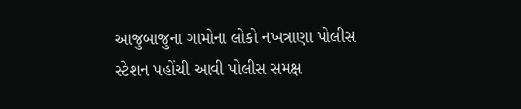આજુબાજુના ગામોના લોકો નખત્રાણા પોલીસ સ્ટેશન પહોંચી આવી પોલીસ સમક્ષ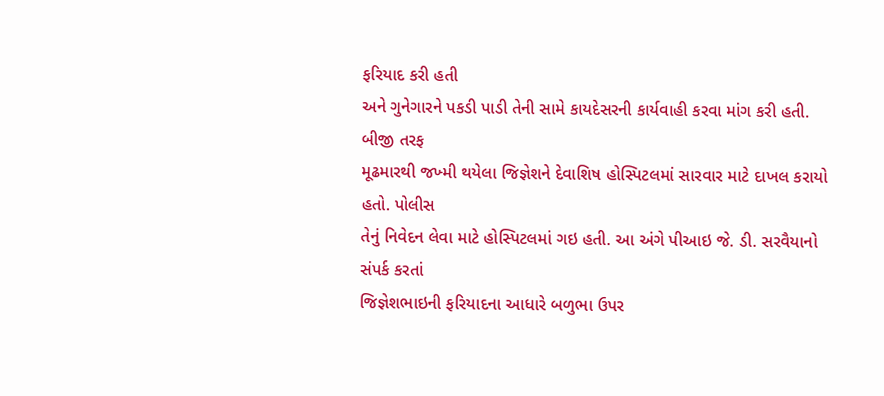ફરિયાદ કરી હતી
અને ગુનેગારને પકડી પાડી તેની સામે કાયદેસરની કાર્યવાહી કરવા માંગ કરી હતી. બીજી તરફ
મૂઢમારથી જખ્મી થયેલા જિજ્ઞેશને દેવાશિષ હોસ્પિટલમાં સારવાર માટે દાખલ કરાયો હતો. પોલીસ
તેનું નિવેદન લેવા માટે હોસ્પિટલમાં ગઇ હતી. આ અંગે પીઆઇ જે. ડી. સરવૈયાનો સંપર્ક કરતાં
જિજ્ઞેશભાઇની ફરિયાદના આધારે બળુભા ઉપર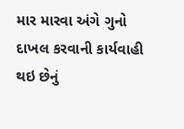માર મારવા અંગે ગુનો દાખલ કરવાની કાર્યવાહી
થઇ છેનું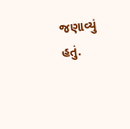જણાવ્યું હતું.